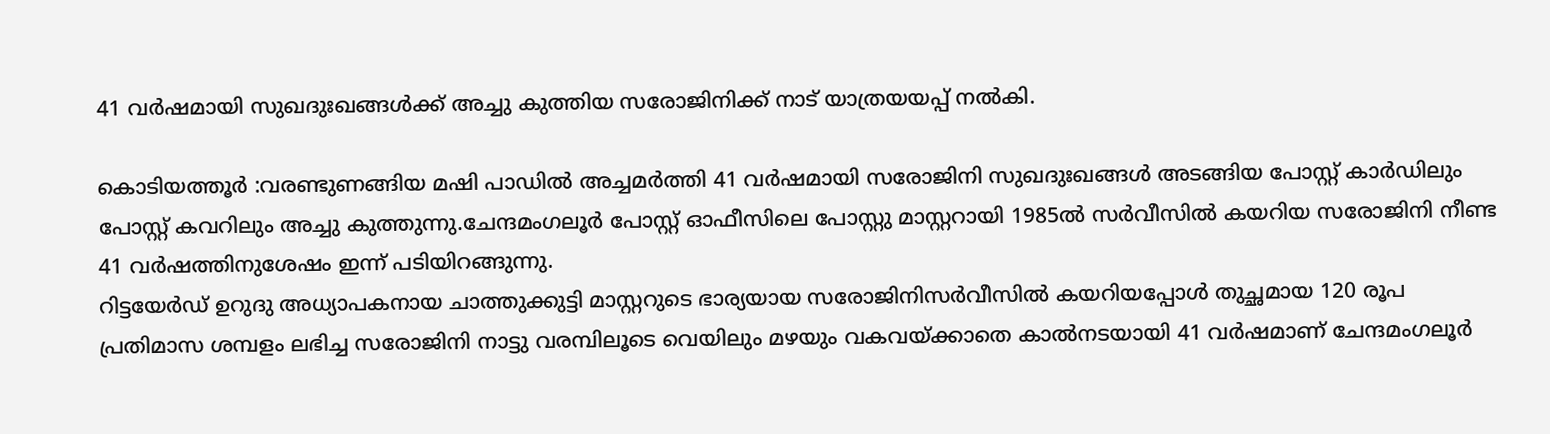41 വർഷമായി സുഖദുഃഖങ്ങൾക്ക് അച്ചു കുത്തിയ സരോജിനിക്ക് നാട് യാത്രയയപ്പ് നൽകി.

കൊടിയത്തൂർ :വരണ്ടുണങ്ങിയ മഷി പാഡിൽ അച്ചമർത്തി 41 വർഷമായി സരോജിനി സുഖദുഃഖങ്ങൾ അടങ്ങിയ പോസ്റ്റ് കാർഡിലും പോസ്റ്റ് കവറിലും അച്ചു കുത്തുന്നു.ചേന്ദമംഗലൂർ പോസ്റ്റ് ഓഫീസിലെ പോസ്റ്റു മാസ്റ്ററായി 1985ൽ സർവീസിൽ കയറിയ സരോജിനി നീണ്ട 41 വർഷത്തിനുശേഷം ഇന്ന് പടിയിറങ്ങുന്നു.
റിട്ടയേർഡ് ഉറുദു അധ്യാപകനായ ചാത്തുക്കുട്ടി മാസ്റ്ററുടെ ഭാര്യയായ സരോജിനിസർവീസിൽ കയറിയപ്പോൾ തുച്ഛമായ 120 രൂപ പ്രതിമാസ ശമ്പളം ലഭിച്ച സരോജിനി നാട്ടു വരമ്പിലൂടെ വെയിലും മഴയും വകവയ്ക്കാതെ കാൽനടയായി 41 വർഷമാണ് ചേന്ദമംഗലൂർ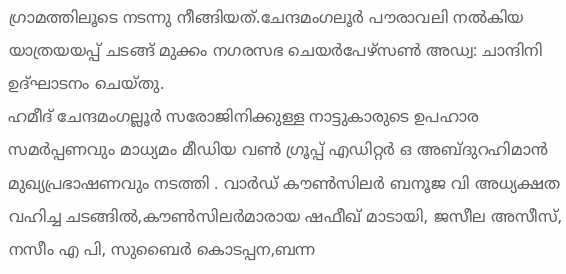ഗ്രാമത്തിലൂടെ നടന്നു നീങ്ങിയത്.ചേന്ദമംഗലൂർ പൗരാവലി നൽകിയ യാത്രയയപ്പ് ചടങ്ങ് മുക്കം നഗരസഭ ചെയർപേഴ്സൺ അഡ്വ: ചാന്ദിനി ഉദ്ഘാടനം ചെയ്തു.
ഹമീദ് ചേന്ദമംഗല്ലൂർ സരോജിനിക്കുള്ള നാട്ടുകാരുടെ ഉപഹാര സമർപ്പണവും മാധ്യമം മീഡിയ വൺ ഗ്രൂപ്പ് എഡിറ്റർ ഒ അബ്ദുറഹിമാൻ മുഖ്യപ്രഭാഷണവും നടത്തി . വാർഡ് കൗൺസിലർ ബനൂജ വി അധ്യക്ഷത വഹിച്ച ചടങ്ങിൽ,കൗൺസിലർമാരായ ഷഫീഖ് മാടായി, ജസീല അസീസ്, നസീം എ പി, സുബൈർ കൊടപ്പന,ബന്ന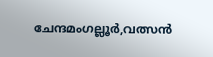ചേന്ദമംഗല്ലൂർ,വത്സൻ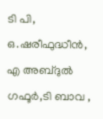ടി പി, ഒ.ഷരീഫുദ്ധീൻ, എ അബ്ദുൽ ഗഫൂർ,ടി ബാവ ,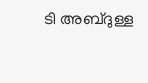ടി അബ്ദുള്ള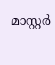മാസ്റ്റർ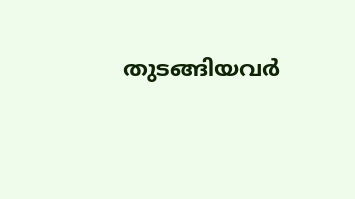തുടങ്ങിയവർ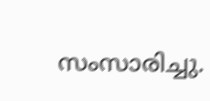സംസാരിച്ചു.